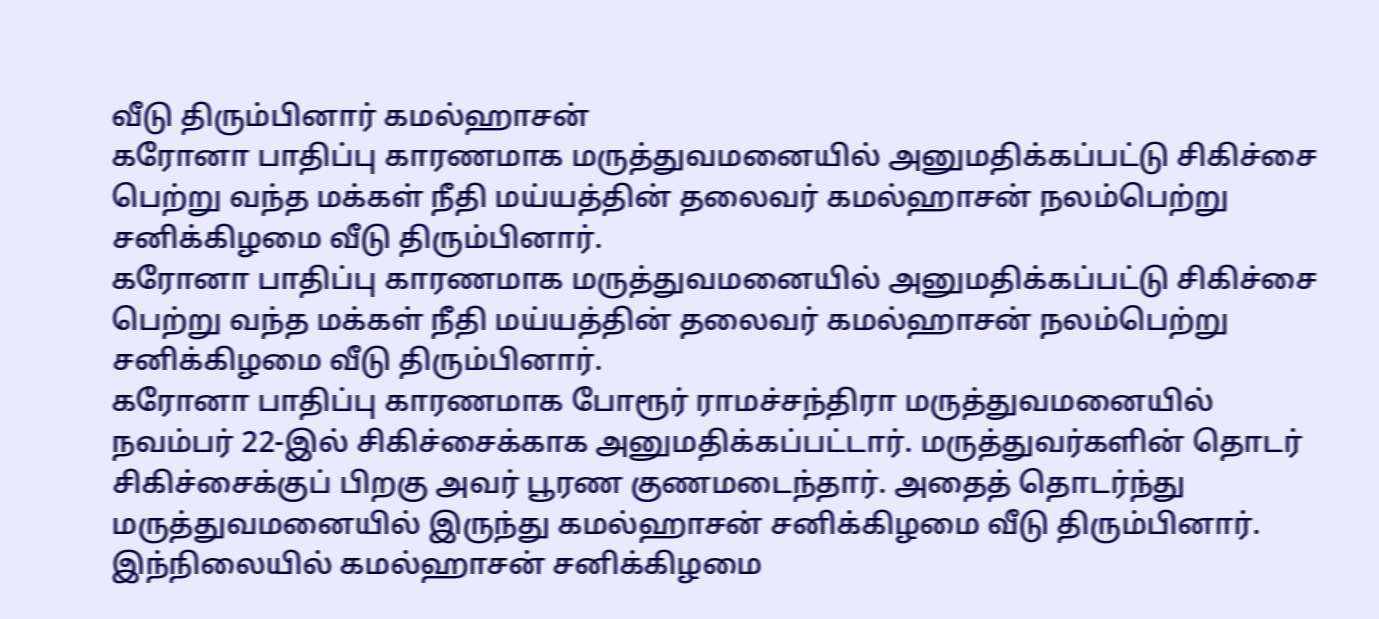வீடு திரும்பினார் கமல்ஹாசன்
கரோனா பாதிப்பு காரணமாக மருத்துவமனையில் அனுமதிக்கப்பட்டு சிகிச்சை பெற்று வந்த மக்கள் நீதி மய்யத்தின் தலைவர் கமல்ஹாசன் நலம்பெற்று சனிக்கிழமை வீடு திரும்பினார்.
கரோனா பாதிப்பு காரணமாக மருத்துவமனையில் அனுமதிக்கப்பட்டு சிகிச்சை பெற்று வந்த மக்கள் நீதி மய்யத்தின் தலைவர் கமல்ஹாசன் நலம்பெற்று சனிக்கிழமை வீடு திரும்பினார்.
கரோனா பாதிப்பு காரணமாக போரூர் ராமச்சந்திரா மருத்துவமனையில் நவம்பர் 22-இல் சிகிச்சைக்காக அனுமதிக்கப்பட்டார். மருத்துவர்களின் தொடர் சிகிச்சைக்குப் பிறகு அவர் பூரண குணமடைந்தார். அதைத் தொடர்ந்து மருத்துவமனையில் இருந்து கமல்ஹாசன் சனிக்கிழமை வீடு திரும்பினார்.
இந்நிலையில் கமல்ஹாசன் சனிக்கிழமை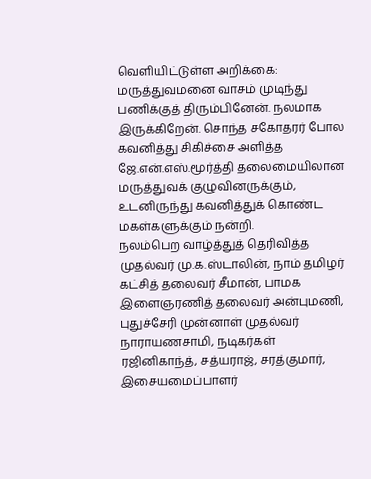வெளியிட்டுள்ள அறிக்கை:
மருத்துவமனை வாசம் முடிந்து பணிக்குத் திரும்பினேன். நலமாக இருக்கிறேன். சொந்த சகோதரர் போல கவனித்து சிகிச்சை அளித்த ஜே.என்.எஸ்.மூர்த்தி தலைமையிலான மருத்துவக் குழுவினருக்கும், உடனிருந்து கவனித்துக் கொண்ட மகள்களுக்கும் நன்றி.
நலம்பெற வாழ்த்துத் தெரிவித்த முதல்வர் மு.க.ஸ்டாலின், நாம் தமிழர் கட்சித் தலைவர் சீமான், பாமக இளைஞரணித் தலைவர் அன்புமணி, புதுச்சேரி முன்னாள் முதல்வர் நாராயணசாமி, நடிகர்கள் ரஜினிகாந்த், சத்யராஜ், சரத்குமார், இசையமைப்பாளர்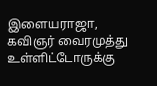இளையராஜா, கவிஞர் வைரமுத்து உள்ளிட்டோருக்கு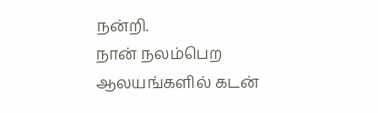நன்றி.
நான் நலம்பெற ஆலயங்களில் கடன்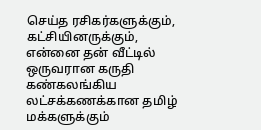செய்த ரசிகர்களுக்கும், கட்சியினருக்கும், என்னை தன் வீட்டில் ஒருவரான கருதி கண்கலங்கிய லட்சக்கணக்கான தமிழ் மக்களுக்கும்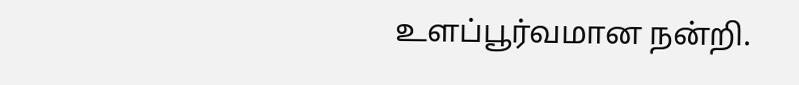உளப்பூர்வமான நன்றி.